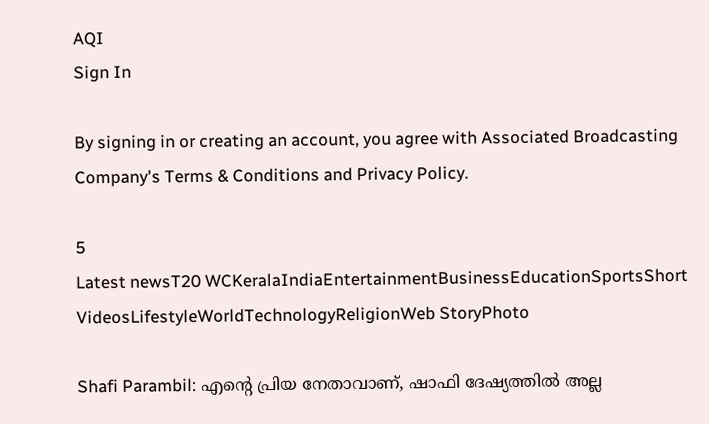AQI
Sign In

By signing in or creating an account, you agree with Associated Broadcasting Company's Terms & Conditions and Privacy Policy.

5
Latest newsT20 WCKeralaIndiaEntertainmentBusinessEducationSportsShort VideosLifestyleWorldTechnologyReligionWeb StoryPhoto

Shafi Parambil: എന്റെ പ്രിയ നേതാവാണ്, ഷാഫി ദേഷ്യത്തിൽ അല്ല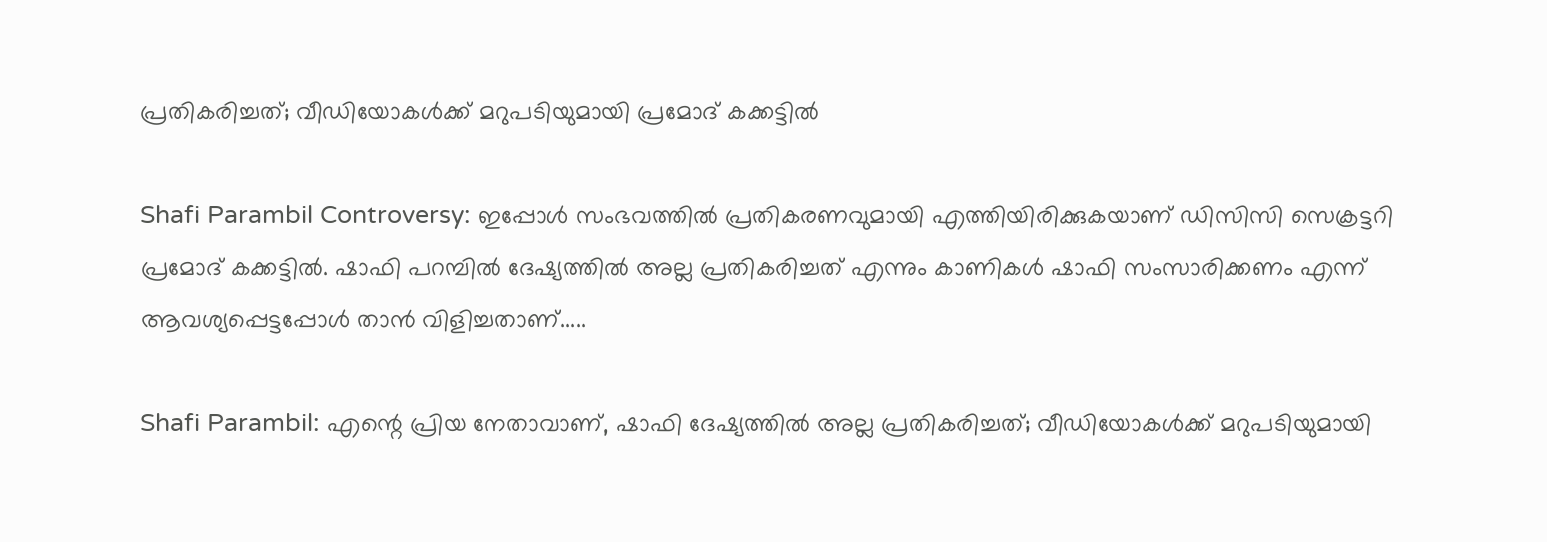പ്രതികരിച്ചത്; വീഡിയോകൾക്ക് മറുപടിയുമായി പ്രമോദ് കക്കട്ടിൽ

Shafi Parambil Controversy: ഇപ്പോൾ സംഭവത്തിൽ പ്രതികരണവുമായി എത്തിയിരിക്കുകയാണ് ഡിസിസി സെക്രട്ടറി പ്രമോദ് കക്കട്ടിൽ. ഷാഫി പറമ്പിൽ ദേഷ്യത്തിൽ അല്ല പ്രതികരിച്ചത് എന്നും കാണികൾ ഷാഫി സംസാരിക്കണം എന്ന് ആവശ്യപ്പെട്ടപ്പോൾ താൻ വിളിച്ചതാണ്.....

Shafi Parambil: എന്റെ പ്രിയ നേതാവാണ്, ഷാഫി ദേഷ്യത്തിൽ അല്ല പ്രതികരിച്ചത്; വീഡിയോകൾക്ക് മറുപടിയുമായി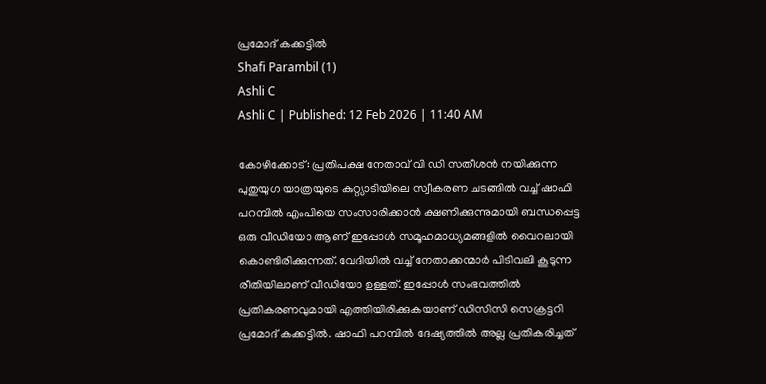പ്രമോദ് കക്കട്ടിൽ
Shafi Parambil (1)
Ashli C
Ashli C | Published: 12 Feb 2026 | 11:40 AM

കോഴിക്കോട്: പ്രതിപക്ഷ നേതാവ് വി ഡി സതീശൻ നയിക്കുന്ന പുതുയുഗ യാത്രയുടെ കുറ്റ്യാടിയിലെ സ്വീകരണ ചടങ്ങിൽ വച്ച് ഷാഫി പറമ്പിൽ എംപിയെ സംസാരിക്കാൻ ക്ഷണിക്കുന്നുമായി ബന്ധപ്പെട്ട ഒരു വീഡിയോ ആണ് ഇപ്പോൾ സമൂഹമാധ്യമങ്ങളിൽ വൈറലായി കൊണ്ടിരിക്കുന്നത്. വേദിയിൽ വച്ച് നേതാക്കന്മാർ പിടിവലി കൂടുന്ന രീതിയിലാണ് വീഡിയോ ഉള്ളത്. ഇപ്പോൾ സംഭവത്തിൽ പ്രതികരണവുമായി എത്തിയിരിക്കുകയാണ് ഡിസിസി സെക്രട്ടറി പ്രമോദ് കക്കട്ടിൽ. ഷാഫി പറമ്പിൽ ദേഷ്യത്തിൽ അല്ല പ്രതികരിച്ചത്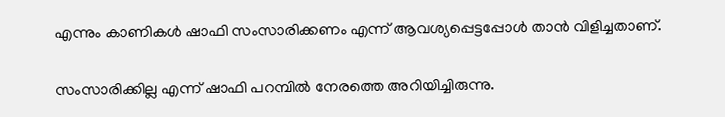എന്നും കാണികൾ ഷാഫി സംസാരിക്കണം എന്ന് ആവശ്യപ്പെട്ടപ്പോൾ താൻ വിളിച്ചതാണ്.

സംസാരിക്കില്ല എന്ന് ഷാഫി പറമ്പിൽ നേരത്തെ അറിയിച്ചിരുന്നു.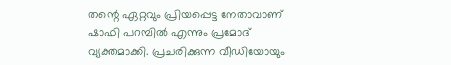തന്റെ ഏറ്റവും പ്രിയപ്പെട്ട നേതാവാണ് ഷാഫി പറമ്പിൽ എന്നും പ്രമോദ് വ്യക്തമാക്കി. പ്രചരിക്കുന്ന വീഡിയോയും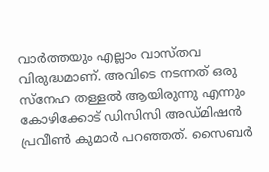വാർത്തയും എല്ലാം വാസ്തവ വിരുദ്ധമാണ്. അവിടെ നടന്നത് ഒരു സ്നേഹ തള്ളൽ ആയിരുന്നു എന്നും കോഴിക്കോട് ഡിസിസി അഡ്മിഷൻ പ്രവീൺ കുമാർ പറഞ്ഞത്. സൈബർ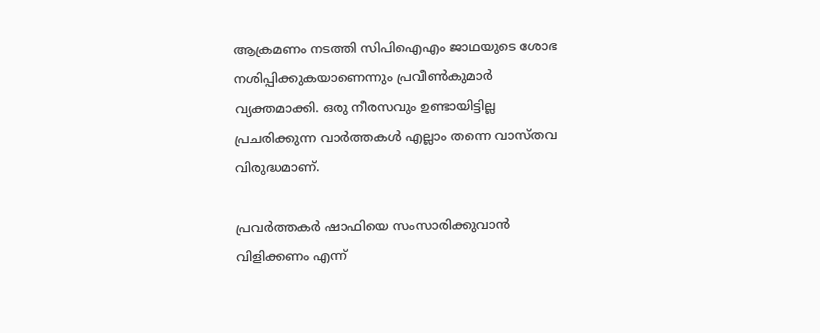ആക്രമണം നടത്തി സിപിഐഎം ജാഥയുടെ ശോഭ നശിപ്പിക്കുകയാണെന്നും പ്രവീൺകുമാർ വ്യക്തമാക്കി. ഒരു നീരസവും ഉണ്ടായിട്ടില്ല പ്രചരിക്കുന്ന വാർത്തകൾ എല്ലാം തന്നെ വാസ്തവ വിരുദ്ധമാണ്.

പ്രവർത്തകർ ഷാഫിയെ സംസാരിക്കുവാൻ വിളിക്കണം എന്ന്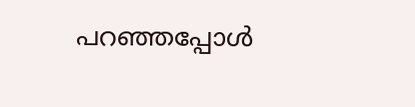പറഞ്ഞപ്പോൾ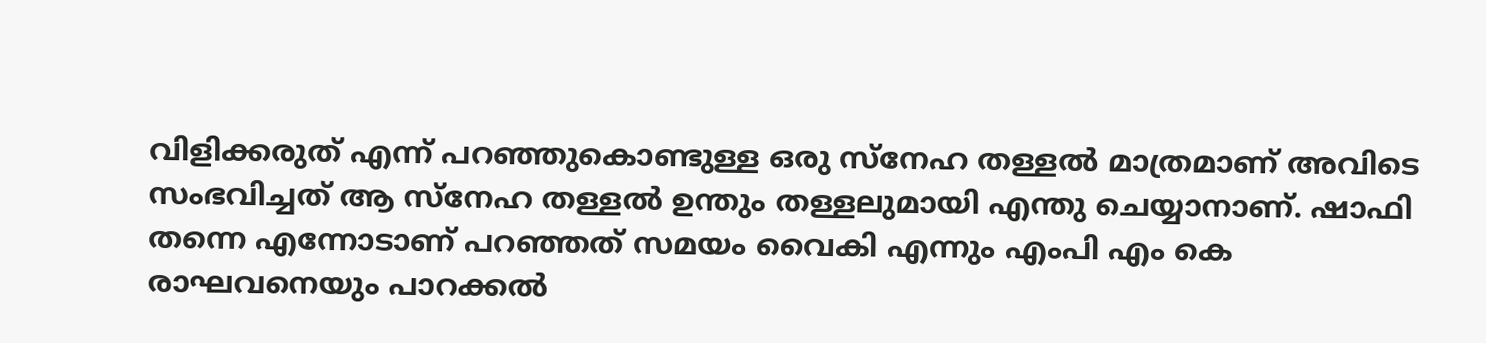വിളിക്കരുത് എന്ന് പറഞ്ഞുകൊണ്ടുള്ള ഒരു സ്നേഹ തള്ളൽ മാത്രമാണ് അവിടെ സംഭവിച്ചത് ആ സ്നേഹ തള്ളൽ ഉന്തും തള്ളലുമായി എന്തു ചെയ്യാനാണ്. ഷാഫി തന്നെ എന്നോടാണ് പറഞ്ഞത് സമയം വൈകി എന്നും എംപി എം കെ രാഘവനെയും പാറക്കൽ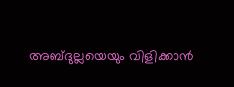അബ്ദുല്ലയെയും വിളിക്കാൻ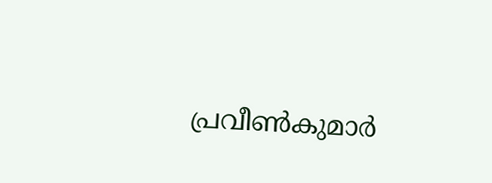പ്രവീൺകുമാർ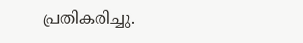പ്രതികരിച്ചു.